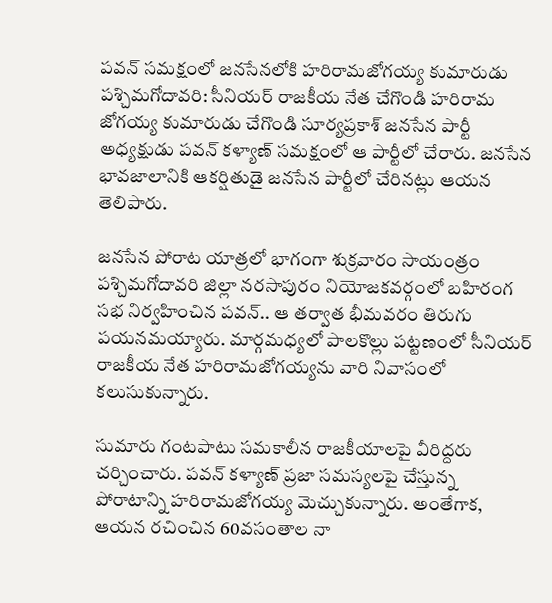పవన్ సమక్షంలో జనసేనలోకి హరిరామజోగయ్య కుమారుడు
పశ్చిమగోదావరి: సీనియర్ రాజకీయ నేత చేగొండి హరిరామ జోగయ్య కుమారుడు చేగొండి సూర్యప్రకాశ్ జనసేన పార్టీ అధ్యక్షుడు పవన్ కళ్యాణ్ సమక్షంలో ఆ పార్టీలో చేరారు. జనసేన భావజాలానికి ఆకర్షితుడై జనసేన పార్టీలో చేరినట్లు ఆయన తెలిపారు.

జనసేన పోరాట యాత్రలో భాగంగా శుక్రవారం సాయంత్రం పశ్చిమగోదావరి జిల్లా నరసాపురం నియోజకవర్గంలో బహిరంగ సభ నిర్వహించిన పవన్.. ఆ తర్వాత భీమవరం తిరుగు పయనమయ్యారు. మార్గమధ్యలో పాలకొల్లు పట్టణంలో సీనియర్ రాజకీయ నేత హరిరామజోగయ్యను వారి నివాసంలో కలుసుకున్నారు.

సుమారు గంటపాటు సమకాలీన రాజకీయాలపై వీరిద్దరు చర్చించారు. పవన్ కళ్యాణ్ ప్రజా సమస్యలపై చేస్తున్న పోరాటాన్ని హరిరామజోగయ్య మెచ్చుకున్నారు. అంతేగాక, ఆయన రచించిన 60వసంతాల నా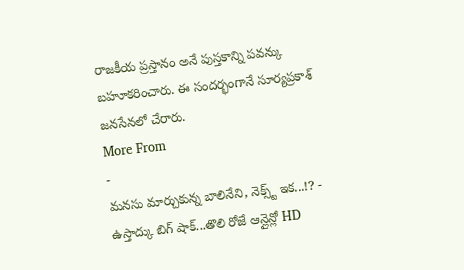రాజకీయ ప్రస్తానం అనే పుస్తకాన్ని పవన్కు బహూకరించారు. ఈ సందర్భంగానే సూర్యప్రకాశ్ జనసేనలో చేరారు.
More From
-
మనసు మార్చుకున్న బాలినేని, నెక్స్ట్ ఇక...!? -
ఉస్తాద్కు బిగ్ షాక్...తొలి రోజే ఆన్లైన్లో HD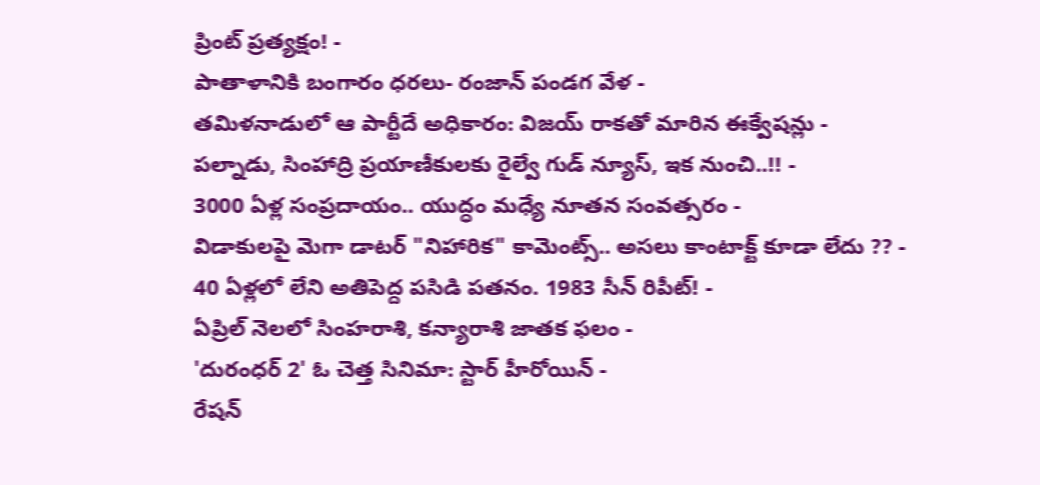ప్రింట్ ప్రత్యక్షం! -
పాతాళానికి బంగారం ధరలు- రంజాన్ పండగ వేళ -
తమిళనాడులో ఆ పార్టీదే అధికారం: విజయ్ రాకతో మారిన ఈక్వేషన్లు -
పల్నాడు, సింహాద్రి ప్రయాణీకులకు రైల్వే గుడ్ న్యూస్, ఇక నుంచి..!! -
3000 ఏళ్ల సంప్రదాయం.. యుద్ధం మధ్యే నూతన సంవత్సరం -
విడాకులపై మెగా డాటర్ "నిహారిక" కామెంట్స్.. అసలు కాంటాక్ట్ కూడా లేదు ?? -
40 ఏళ్లలో లేని అతిపెద్ద పసిడి పతనం. 1983 సీన్ రిపీట్! -
ఏప్రిల్ నెలలో సింహరాశి, కన్యారాశి జాతక ఫలం -
'దురంధర్ 2' ఓ చెత్త సినిమా: స్టార్ హీరోయిన్ -
రేషన్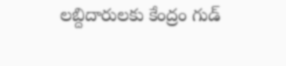లబ్దిదారులకు కేంద్రం గుడ్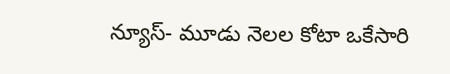న్యూస్- మూడు నెలల కోటా ఒకేసారి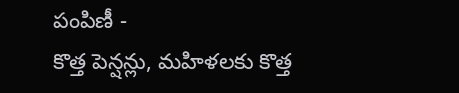పంపిణీ -
కొత్త పెన్షన్లు, మహిళలకు కొత్త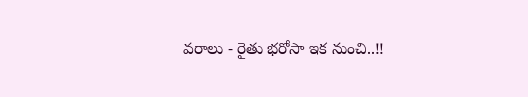వరాలు - రైతు భరోసా ఇక నుంచి..!!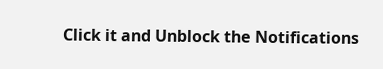Click it and Unblock the Notifications